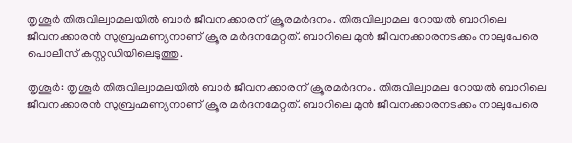തൃശൂർ തിരുവില്വാമലയിൽ ബാർ ജീവനക്കാരന് ക്രൂരമർദനം. തിരുവില്വാമല റോയൽ ബാറിലെ ജീവനക്കാരൻ സുബ്രഹ്മണ്യനാണ് ക്രൂര മർദനമേറ്റത്. ബാറിലെ മുൻ ജീവനക്കാരനടക്കം നാലുപേരെ പൊലീസ് കസ്റ്റഡിയിലെടുത്തു.

തൃശൂര്‍: തൃശൂർ തിരുവില്വാമലയിൽ ബാർ ജീവനക്കാരന് ക്രൂരമർദനം. തിരുവില്വാമല റോയൽ ബാറിലെ ജീവനക്കാരൻ സുബ്രഹ്മണ്യനാണ് ക്രൂര മർദനമേറ്റത്. ബാറിലെ മുൻ ജീവനക്കാരനടക്കം നാലുപേരെ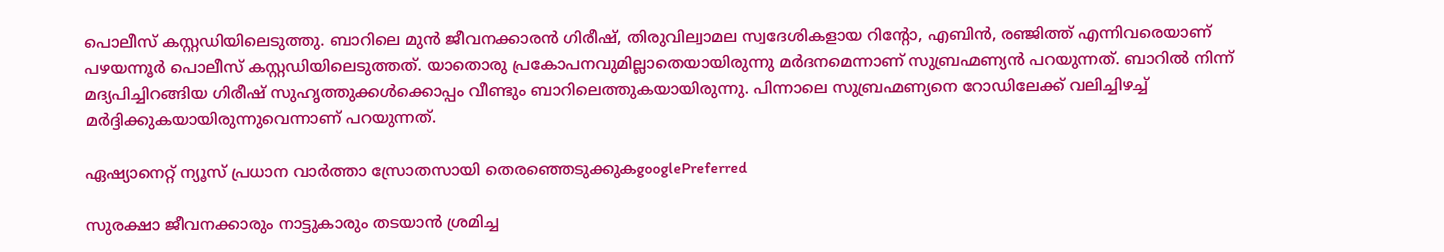പൊലീസ് കസ്റ്റഡിയിലെടുത്തു. ബാറിലെ മുൻ ജീവനക്കാരൻ ഗിരീഷ്, തിരുവില്വാമല സ്വദേശികളായ റിന്‍റോ, എബിൻ, രഞ്ജിത്ത് എന്നിവരെയാണ് പഴയന്നൂര്‍ പൊലീസ് കസ്റ്റഡിയിലെടുത്തത്. യാതൊരു പ്രകോപനവുമില്ലാതെയായിരുന്നു മർദനമെന്നാണ് സുബ്രഹ്മണ്യൻ പറയുന്നത്. ബാറിൽ നിന്ന് മദ്യപിച്ചിറങ്ങിയ ഗിരീഷ് സുഹൃത്തുക്കൾക്കൊപ്പം വീണ്ടും ബാറിലെത്തുകയായിരുന്നു. പിന്നാലെ സുബ്രഹ്മണ്യനെ റോഡിലേക്ക് വലിച്ചിഴച്ച് മർദ്ദിക്കുകയായിരുന്നുവെന്നാണ് പറയുന്നത്.

ഏഷ്യാനെറ്റ് ന്യൂസ് പ്രധാന വാർത്താ സ്രോതസായി തെരഞ്ഞെടുക്കുകgooglePreferred

സുരക്ഷാ ജീവനക്കാരും നാട്ടുകാരും തടയാൻ ശ്രമിച്ച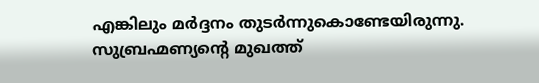എങ്കിലും മർദ്ദനം തുടർന്നുകൊണ്ടേയിരുന്നു. സുബ്രഹ്മണ്യന്‍റെ മുഖത്ത്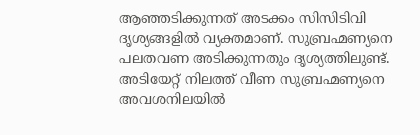ആഞ്ഞടിക്കുന്നത് അടക്കം സിസിടിവി ദൃശ്യങ്ങളിൽ വ്യക്തമാണ്. സുബ്രഹ്മണ്യനെ പലതവണ അടിക്കുന്നതും ദൃശ്യത്തിലുണ്ട്. അടിയേറ്റ് നിലത്ത് വീണ സുബ്രഹ്മണ്യനെ അവശനിലയിൽ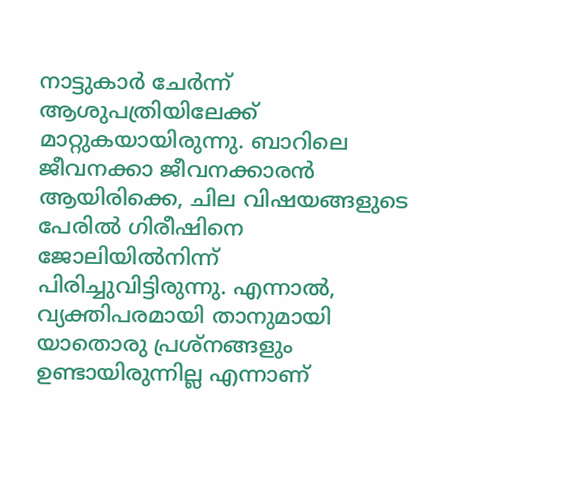നാട്ടുകാർ ചേർന്ന് ആശുപത്രിയിലേക്ക് മാറ്റുകയായിരുന്നു. ബാറിലെ ജീവനക്കാ ജീവനക്കാരൻ ആയിരിക്കെ, ചില വിഷയങ്ങളുടെ പേരിൽ ഗിരീഷിനെ ജോലിയിൽനിന്ന് പിരിച്ചുവിട്ടിരുന്നു. എന്നാൽ, വ്യക്തിപരമായി താനുമായി യാതൊരു പ്രശ്നങ്ങളും ഉണ്ടായിരുന്നില്ല എന്നാണ്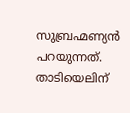സുബ്രഹ്മണ്യൻ പറയുന്നത്. താടിയെലിന്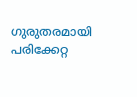ഗുരുതരമായി പരിക്കേറ്റ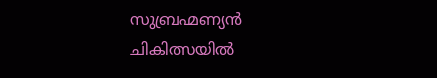സുബ്രഹ്മണ്യൻ ചികിത്സയിൽ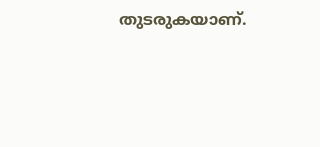തുടരുകയാണ്.